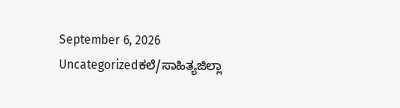September 6, 2026
Uncategorizedಕಲೆ/ಸಾಹಿತ್ಯಜಿಲ್ಲಾ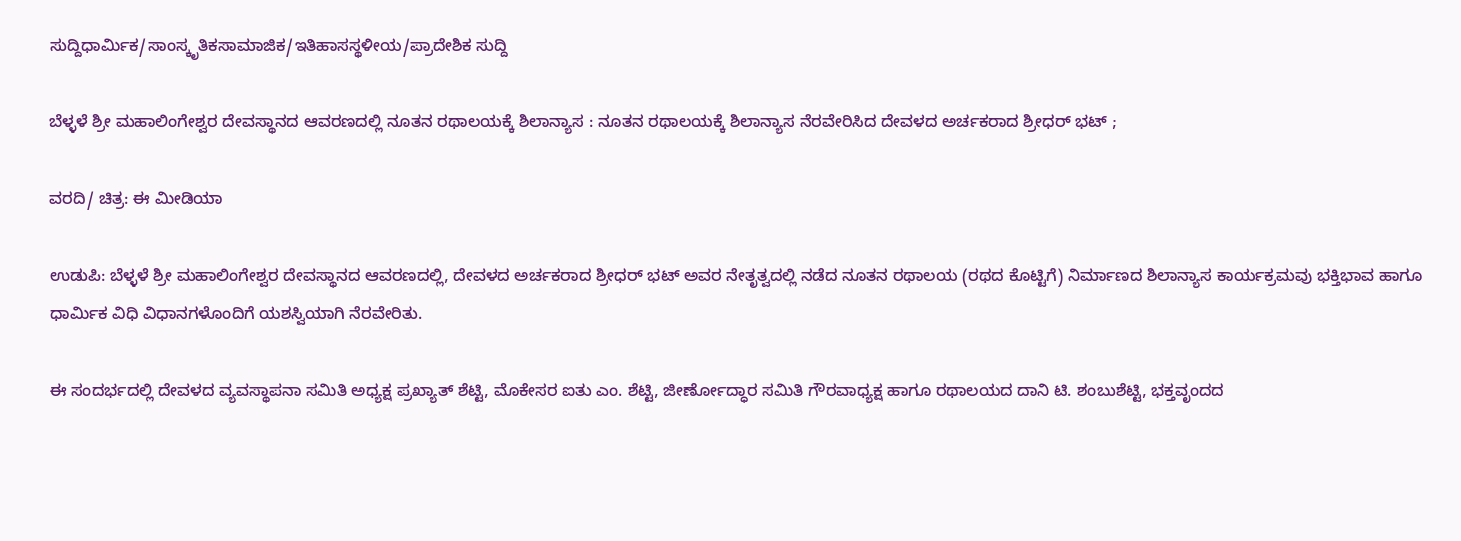ಸುದ್ದಿಧಾರ್ಮಿಕ/ಸಾಂಸ್ಕೃತಿಕಸಾಮಾಜಿಕ/ಇತಿಹಾಸಸ್ಥಳೀಯ/ಪ್ರಾದೇಶಿಕ ಸುದ್ದಿ

ಬೆಳ್ಳಳೆ ಶ್ರೀ ಮಹಾಲಿಂಗೇಶ್ವರ ದೇವಸ್ಥಾನದ ಆವರಣದಲ್ಲಿ ನೂತನ ರಥಾಲಯಕ್ಕೆ ಶಿಲಾನ್ಯಾಸ : ನೂತನ ರಥಾಲಯಕ್ಕೆ ಶಿಲಾನ್ಯಾಸ ನೆರವೇರಿಸಿದ ದೇವಳದ ಅರ್ಚಕರಾದ ಶ್ರೀಧ‌ರ್ ಭಟ್ ;

ವರದಿ/ ಚಿತ್ರ: ಈ ಮೀಡಿಯಾ

ಉಡುಪಿ: ಬೆಳ್ಳಳೆ ಶ್ರೀ ಮಹಾಲಿಂಗೇಶ್ವರ ದೇವಸ್ಥಾನದ ಆವರಣದಲ್ಲಿ, ದೇವಳದ ಅರ್ಚಕರಾದ ಶ್ರೀಧರ್ ಭಟ್ ಅವರ ನೇತೃತ್ವದಲ್ಲಿ ನಡೆದ ನೂತನ ರಥಾಲಯ (ರಥದ ಕೊಟ್ಟಿಗೆ) ನಿರ್ಮಾಣದ ಶಿಲಾನ್ಯಾಸ ಕಾರ್ಯಕ್ರಮವು ಭಕ್ತಿಭಾವ ಹಾಗೂ ಧಾರ್ಮಿಕ ವಿಧಿ ವಿಧಾನಗಳೊಂದಿಗೆ ಯಶಸ್ವಿಯಾಗಿ ನೆರವೇರಿತು.

ಈ ಸಂದರ್ಭದಲ್ಲಿ ದೇವಳದ ವ್ಯವಸ್ಥಾಪನಾ ಸಮಿತಿ ಅಧ್ಯಕ್ಷ ಪ್ರಖ್ಯಾತ್ ಶೆಟ್ಟಿ, ಮೊಕೇಸರ ಐತು ಎಂ. ಶೆಟ್ಟಿ, ಜೀರ್ಣೋದ್ಧಾರ ಸಮಿತಿ ಗೌರವಾಧ್ಯಕ್ಷ ಹಾಗೂ ರಥಾಲಯದ ದಾನಿ ಟಿ. ಶಂಬುಶೆಟ್ಟಿ, ಭಕ್ತವೃಂದದ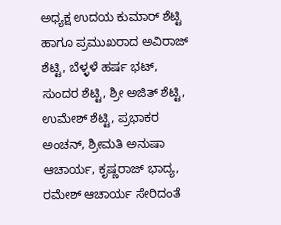ಅಧ್ಯಕ್ಷ ಉದಯ ಕುಮಾರ್ ಶೆಟ್ಟಿ ಹಾಗೂ ಪ್ರಮುಖರಾದ ಅವಿರಾಜ್ ಶೆಟ್ಟಿ, ಬೆಳ್ಳಳೆ ಹರ್ಷ ಭಟ್, ಸುಂದರ ಶೆಟ್ಟಿ, ಶ್ರೀ ಅಜಿತ್ ಶೆಟ್ಟಿ, ಉಮೇಶ್ ಶೆಟ್ಟಿ, ಪ್ರಭಾಕರ ಅಂಚನ್, ಶ್ರೀಮತಿ ಅನುಷಾ ಆಚಾರ್ಯ, ಕೃಷ್ಣರಾಜ್ ಭಾದ್ಯ, ರಮೇಶ್ ಆಚಾರ್ಯ ಸೇರಿದಂತೆ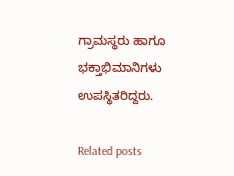ಗ್ರಾಮಸ್ಥರು ಹಾಗೂ ಭಕ್ತಾಭಿಮಾನಿಗಳು ಉಪಸ್ಥಿತರಿದ್ದರು.

Related posts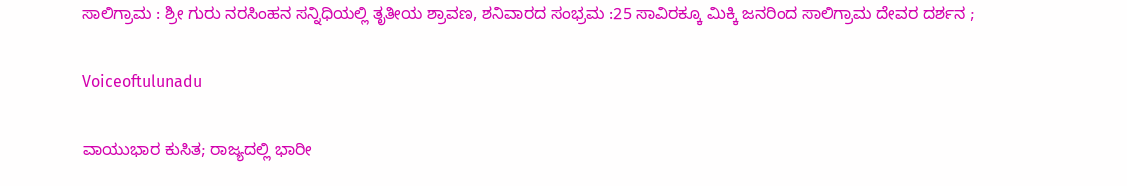ಸಾಲಿಗ್ರಾಮ : ಶ್ರೀ ಗುರು ನರಸಿಂಹನ ಸನ್ನಿಧಿಯಲ್ಲಿ ತೃತೀಯ ಶ್ರಾವಣ, ಶನಿವಾರದ ಸಂಭ್ರಮ :25 ಸಾವಿರಕ್ಕೂ ಮಿಕ್ಕಿ ಜನರಿಂದ ಸಾಲಿಗ್ರಾಮ ದೇವರ ದರ್ಶನ ;

Voiceoftulunadu

ವಾಯುಭಾರ ಕುಸಿತ; ರಾಜ್ಯದಲ್ಲಿ ಭಾರೀ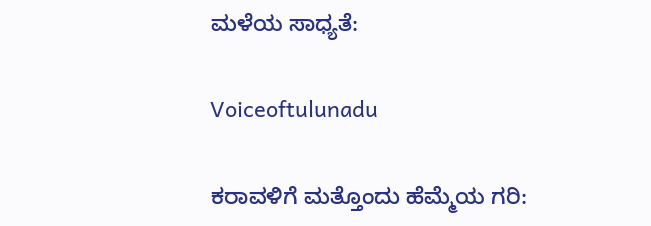ಮಳೆಯ ಸಾಧ್ಯತೆ:

Voiceoftulunadu

ಕರಾವಳಿಗೆ ಮತ್ತೊಂದು ಹೆಮ್ಮೆಯ ಗರಿ: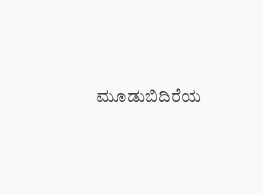ಮೂಡುಬಿದಿರೆಯ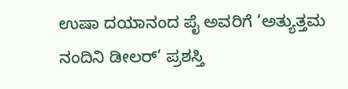ಉಷಾ ದಯಾನಂದ ಪೈ ಅವರಿಗೆ ‘ಅತ್ಯುತ್ತಮ ನಂದಿನಿ ಡೀಲರ್’ ಪ್ರಶಸ್ತಿ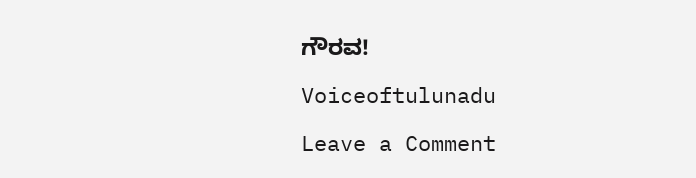ಗೌರವ!

Voiceoftulunadu

Leave a Comment